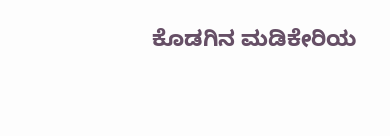ಕೊಡಗಿನ ಮಡಿಕೇರಿಯ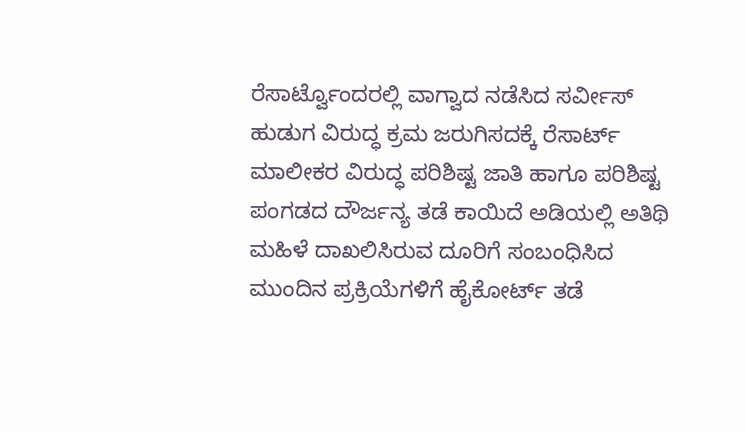ರೆಸಾರ್ಟ್ವೊಂದರಲ್ಲಿ ವಾಗ್ವಾದ ನಡೆಸಿದ ಸರ್ವೀಸ್ ಹುಡುಗ ವಿರುದ್ಧ ಕ್ರಮ ಜರುಗಿಸದಕ್ಕೆ ರೆಸಾರ್ಟ್ ಮಾಲೀಕರ ವಿರುದ್ಧ ಪರಿಶಿಷ್ಟ ಜಾತಿ ಹಾಗೂ ಪರಿಶಿಷ್ಟ ಪಂಗಡದ ದೌರ್ಜನ್ಯ ತಡೆ ಕಾಯಿದೆ ಅಡಿಯಲ್ಲಿ ಅತಿಥಿ ಮಹಿಳೆ ದಾಖಲಿಸಿರುವ ದೂರಿಗೆ ಸಂಬಂಧಿಸಿದ ಮುಂದಿನ ಪ್ರಕ್ರಿಯೆಗಳಿಗೆ ಹೈಕೋರ್ಟ್ ತಡೆ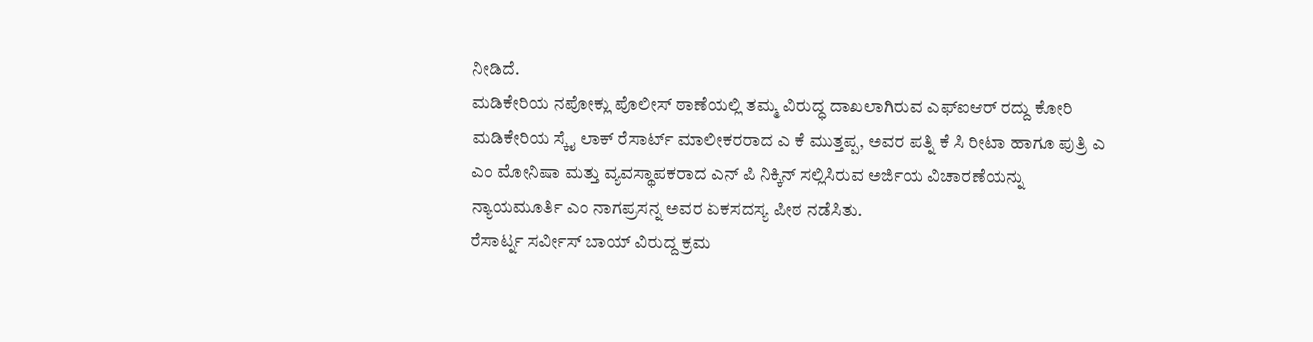ನೀಡಿದೆ.
ಮಡಿಕೇರಿಯ ನಪೋಕ್ಲು ಪೊಲೀಸ್ ಠಾಣೆಯಲ್ಲಿ ತಮ್ಮ ವಿರುದ್ಧ ದಾಖಲಾಗಿರುವ ಎಫ್ಐಆರ್ ರದ್ದು ಕೋರಿ ಮಡಿಕೇರಿಯ ಸ್ಕೈ ಲಾಕ್ ರೆಸಾರ್ಟ್ ಮಾಲೀಕರರಾದ ಎ ಕೆ ಮುತ್ತಪ್ಪ, ಅವರ ಪತ್ನಿ ಕೆ ಸಿ ರೀಟಾ ಹಾಗೂ ಪುತ್ರಿ ಎ ಎಂ ಮೋನಿಷಾ ಮತ್ತು ವ್ಯವಸ್ಥಾಪಕರಾದ ಎನ್ ಪಿ ನಿಕ್ಕಿನ್ ಸಲ್ಲಿಸಿರುವ ಅರ್ಜಿಯ ವಿಚಾರಣೆಯನ್ನು ನ್ಯಾಯಮೂರ್ತಿ ಎಂ ನಾಗಪ್ರಸನ್ನ ಅವರ ಏಕಸದಸ್ಯ ಪೀಠ ನಡೆಸಿತು.
ರೆಸಾರ್ಟ್ನ ಸರ್ವೀಸ್ ಬಾಯ್ ವಿರುದ್ದ ಕ್ರಮ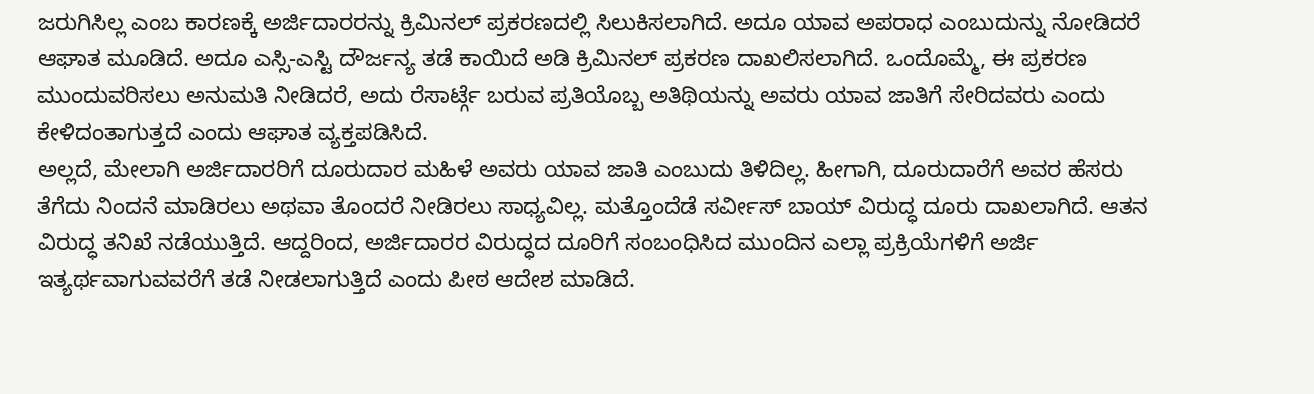ಜರುಗಿಸಿಲ್ಲ ಎಂಬ ಕಾರಣಕ್ಕೆ ಅರ್ಜಿದಾರರನ್ನು ಕ್ರಿಮಿನಲ್ ಪ್ರಕರಣದಲ್ಲಿ ಸಿಲುಕಿಸಲಾಗಿದೆ. ಅದೂ ಯಾವ ಅಪರಾಧ ಎಂಬುದುನ್ನು ನೋಡಿದರೆ ಆಘಾತ ಮೂಡಿದೆ. ಅದೂ ಎಸ್ಸಿ-ಎಸ್ಟಿ ದೌರ್ಜನ್ಯ ತಡೆ ಕಾಯಿದೆ ಅಡಿ ಕ್ರಿಮಿನಲ್ ಪ್ರಕರಣ ದಾಖಲಿಸಲಾಗಿದೆ. ಒಂದೊಮ್ಮೆ, ಈ ಪ್ರಕರಣ ಮುಂದುವರಿಸಲು ಅನುಮತಿ ನೀಡಿದರೆ, ಅದು ರೆಸಾರ್ಟ್ಗೆ ಬರುವ ಪ್ರತಿಯೊಬ್ಬ ಅತಿಥಿಯನ್ನು ಅವರು ಯಾವ ಜಾತಿಗೆ ಸೇರಿದವರು ಎಂದು ಕೇಳಿದಂತಾಗುತ್ತದೆ ಎಂದು ಆಘಾತ ವ್ಯಕ್ತಪಡಿಸಿದೆ.
ಅಲ್ಲದೆ, ಮೇಲಾಗಿ ಅರ್ಜಿದಾರರಿಗೆ ದೂರುದಾರ ಮಹಿಳೆ ಅವರು ಯಾವ ಜಾತಿ ಎಂಬುದು ತಿಳಿದಿಲ್ಲ. ಹೀಗಾಗಿ, ದೂರುದಾರೆಗೆ ಅವರ ಹೆಸರು ತೆಗೆದು ನಿಂದನೆ ಮಾಡಿರಲು ಅಥವಾ ತೊಂದರೆ ನೀಡಿರಲು ಸಾಧ್ಯವಿಲ್ಲ. ಮತ್ತೊಂದೆಡೆ ಸರ್ವೀಸ್ ಬಾಯ್ ವಿರುದ್ಧ ದೂರು ದಾಖಲಾಗಿದೆ. ಆತನ ವಿರುದ್ಧ ತನಿಖೆ ನಡೆಯುತ್ತಿದೆ. ಆದ್ದರಿಂದ, ಅರ್ಜಿದಾರರ ವಿರುದ್ಧದ ದೂರಿಗೆ ಸಂಬಂಧಿಸಿದ ಮುಂದಿನ ಎಲ್ಲಾ ಪ್ರಕ್ರಿಯೆಗಳಿಗೆ ಅರ್ಜಿ ಇತ್ಯರ್ಥವಾಗುವವರೆಗೆ ತಡೆ ನೀಡಲಾಗುತ್ತಿದೆ ಎಂದು ಪೀಠ ಆದೇಶ ಮಾಡಿದೆ.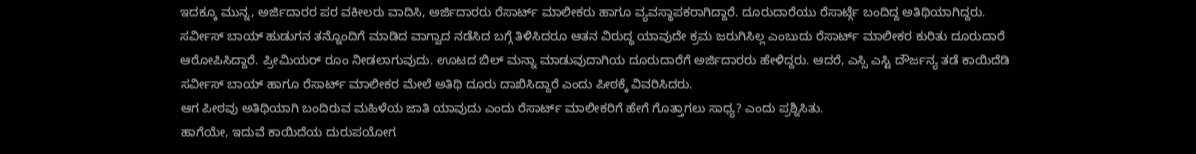ಇದಕ್ಕೂ ಮುನ್ನ, ಅರ್ಜಿದಾರರ ಪರ ವಕೀಲರು ವಾದಿಸಿ, ಅರ್ಜಿದಾರರು ರೆಸಾರ್ಟ್ ಮಾಲೀಕರು ಹಾಗೂ ವ್ಯವಸ್ಥಾಪಕರಾಗಿದ್ದಾರೆ. ದೂರುದಾರೆಯು ರೆಸಾರ್ಟ್ಗೆ ಬಂದಿದ್ದ ಅತಿಥಿಯಾಗಿದ್ದರು. ಸರ್ವೀಸ್ ಬಾಯ್ ಹುಡುಗನ ತನ್ನೊಂದಿಗೆ ಮಾಡಿದ ವಾಗ್ವಾದ ನಡೆಸಿದ ಬಗ್ಗೆ ತಿಳಿಸಿದರೂ ಆತನ ವಿರುದ್ಧ ಯಾವುದೇ ಕ್ರಮ ಜರುಗಿಸಿಲ್ಲ ಎಂಬುದು ರೆಸಾರ್ಟ್ ಮಾಲೀಕರ ಕುರಿತು ದೂರುದಾರೆ ಆರೋಪಿಸಿದ್ದಾರೆ. ಪ್ರೀಮಿಯರ್ ರೂಂ ನೀಡಲಾಗುವುದು. ಊಟದ ಬಿಲ್ ಮನ್ನಾ ಮಾಡುವುದಾಗಿಯ ದೂರುದಾರೆಗೆ ಅರ್ಜಿದಾರರು ಹೇಳಿದ್ದರು. ಆದರೆ, ಎಸ್ಸಿ ಎಸ್ಟಿ ದೌರ್ಜನ್ಯ ತಡೆ ಕಾಯಿದೆಡಿ ಸರ್ವೀಸ್ ಬಾಯ್ ಹಾಗೂ ರೆಸಾರ್ಟ್ ಮಾಲೀಕರ ಮೇಲೆ ಅತಿಥಿ ದೂರು ದಾಖಿಸಿದ್ದಾರೆ ಎಂದು ಪೀಠಕ್ಕೆ ವಿವರಿಸಿದರು.
ಆಗ ಪೀಠವು ಅತಿಥಿಯಾಗಿ ಬಂದಿರುವ ಮಹಿಳೆಯ ಜಾತಿ ಯಾವುದು ಎಂದು ರೆಸಾರ್ಟ್ ಮಾಲೀಕರಿಗೆ ಹೇಗೆ ಗೊತ್ತಾಗಲು ಸಾಧ್ಯ? ಎಂದು ಪ್ರಶ್ನಿಸಿತು.
ಹಾಗೆಯೇ, ಇದುವೆ ಕಾಯಿದೆಯ ದುರುಪಯೋಗ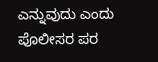ಎನ್ನುವುದು ಎಂದು ಪೊಲೀಸರ ಪರ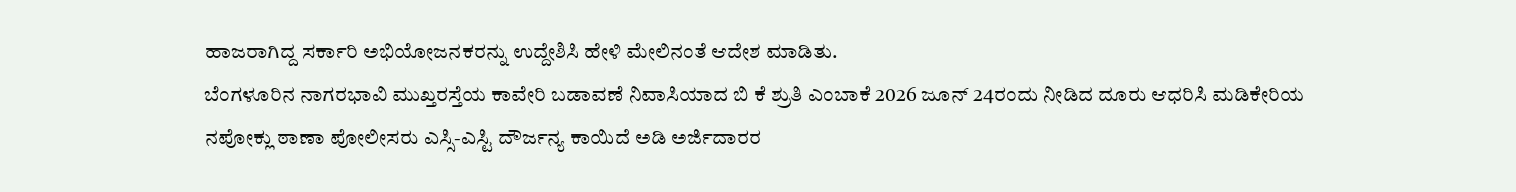ಹಾಜರಾಗಿದ್ದ ಸರ್ಕಾರಿ ಅಭಿಯೋಜನಕರನ್ನು ಉದ್ದೇಶಿಸಿ ಹೇಳಿ ಮೇಲಿನಂತೆ ಆದೇಶ ಮಾಡಿತು.
ಬೆಂಗಳೂರಿನ ನಾಗರಭಾವಿ ಮುಖ್ತರಸ್ತೆಯ ಕಾವೇರಿ ಬಡಾವಣೆ ನಿವಾಸಿಯಾದ ಬಿ ಕೆ ಶ್ರುತಿ ಎಂಬಾಕೆ 2026 ಜೂನ್ 24ರಂದು ನೀಡಿದ ದೂರು ಆಧರಿಸಿ ಮಡಿಕೇರಿಯ ನಪೋಕ್ಲು ಠಾಣಾ ಪೋಲೀಸರು ಎಸ್ಸಿ-ಎಸ್ಟಿ ದೌರ್ಜನ್ಯ ಕಾಯಿದೆ ಅಡಿ ಅರ್ಜಿದಾರರ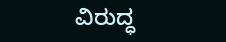ವಿರುದ್ಧ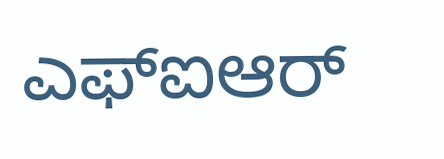ಎಫ್ಐಆರ್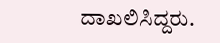ದಾಖಲಿಸಿದ್ದರು.